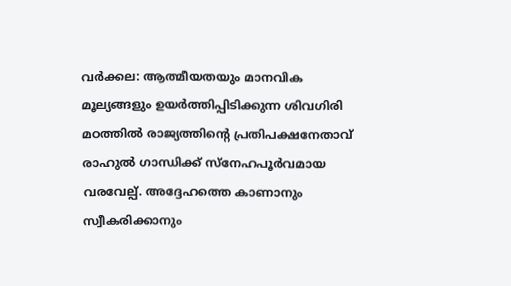വർക്കല: ആത്മീയതയും മാനവിക മൂല്യങ്ങളും ഉയർത്തിപ്പിടിക്കുന്ന ശിവഗിരി മഠത്തിൽ രാജ്യത്തിന്റെ പ്രതിപക്ഷനേതാവ് രാഹുൽ ഗാന്ധിക്ക് സ്നേഹപൂർവമായ വരവേല്പ്. അദ്ദേഹത്തെ കാണാനും സ്വീകരിക്കാനും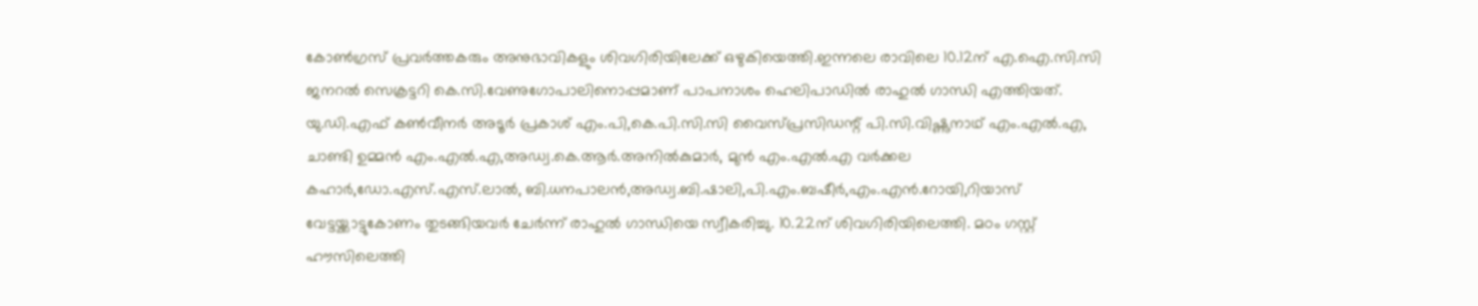കോൺഗ്രസ് പ്രവർത്തകരും അനുഭാവികളും ശിവഗിരിയിലേക്ക് ഒഴുകിയെത്തി.ഇന്നലെ രാവിലെ 10.12ന് എ.ഐ.സി.സി ജനറൽ സെക്രട്ടറി കെ.സി.വേണുഗോപാലിനൊപ്പമാണ് പാപനാശം ഹെലിപാഡിൽ രാഹുൽ ഗാന്ധി എത്തിയത്. യു.ഡി.എഫ് കൺവീനർ അടൂർ പ്രകാശ് എം.പി,കെ.പി.സി.സി വൈസ്പ്രസിഡന്റ് പി.സി.വിഷ്ണുനാഥ് എം.എൽ.എ, ചാണ്ടി ഉമ്മൻ എം.എൽ.എ,അഡ്വ.കെ.ആർ.അനിൽകുമാർ, മുൻ എം.എൽ.എ വർക്കല കഹാർ,ഡോ.എസ്.എസ്.ലാൽ, ബി.ധനപാലൻ,അഡ്വ.ബി.ഷാലി,പി.എം.ബഷീർ,എം.എൻ.റോയി,റിയാസ് വേട്ടയ്ക്കാട്ടുകോണം തുടങ്ങിയവർ ചേർന്ന് രാഹുൽ ഗാന്ധിയെ സ്വീകരിച്ചു. 10.22ന് ശിവഗിരിയിലെത്തി. മഠം ഗസ്റ്റ് ഹൗസിലെത്തി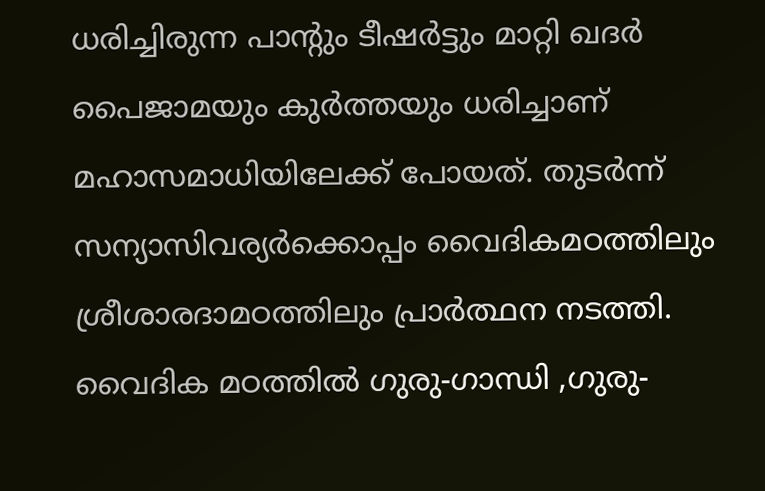ധരിച്ചിരുന്ന പാന്റും ടീഷർട്ടും മാറ്റി ഖദർ പൈജാമയും കുർത്തയും ധരിച്ചാണ് മഹാസമാധിയിലേക്ക് പോയത്. തുടർന്ന് സന്യാസിവര്യർക്കൊപ്പം വൈദികമഠത്തിലും ശ്രീശാരദാമഠത്തിലും പ്രാർത്ഥന നടത്തി. വൈദിക മഠത്തിൽ ഗുരു-ഗാന്ധി ,ഗുരു-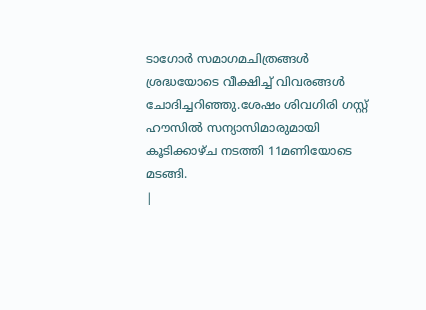ടാഗോർ സമാഗമചിത്രങ്ങൾ ശ്രദ്ധയോടെ വീക്ഷിച്ച് വിവരങ്ങൾ ചോദിച്ചറിഞ്ഞു.ശേഷം ശിവഗിരി ഗസ്റ്റ് ഹൗസിൽ സന്യാസിമാരുമായി കൂടിക്കാഴ്ച നടത്തി 11മണിയോടെ മടങ്ങി.
|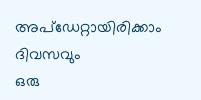അപ്ഡേറ്റായിരിക്കാം ദിവസവും
ഒരു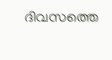ദിവസത്തെ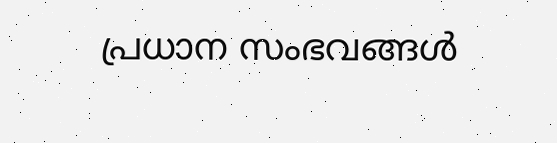പ്രധാന സംഭവങ്ങൾ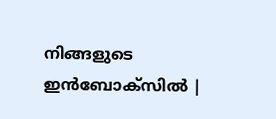നിങ്ങളുടെ ഇൻബോക്സിൽ |